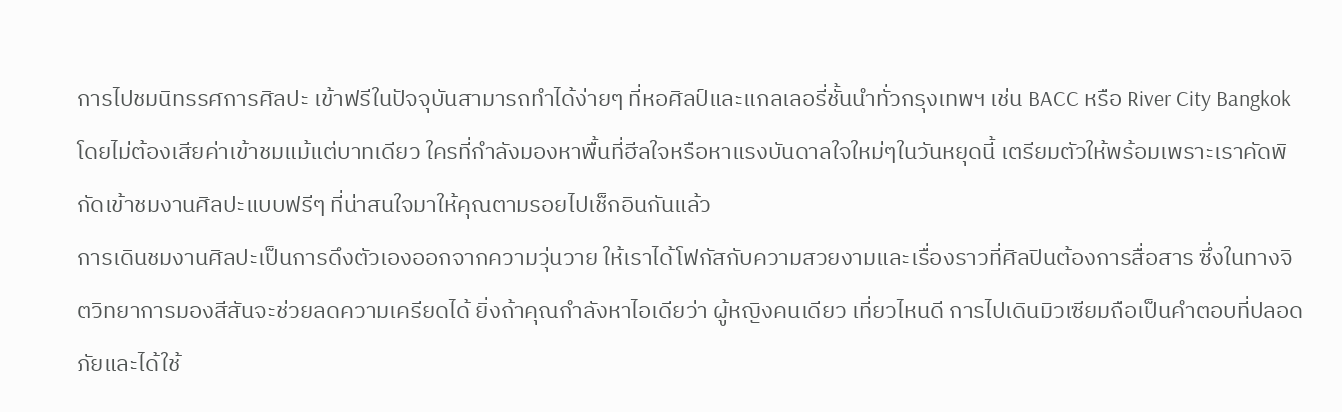การไปชมนิทรรศการศิลปะ เข้าฟรีในปัจจุบันสามารถทำได้ง่ายๆ ที่หอศิลป์และแกลเลอรี่ชั้นนำทั่วกรุงเทพฯ เช่น BACC หรือ River City Bangkok โดยไม่ต้องเสียค่าเข้าชมแม้แต่บาทเดียว ใครที่กำลังมองหาพื้นที่ฮีลใจหรือหาแรงบันดาลใจใหม่ๆในวันหยุดนี้ เตรียมตัวให้พร้อมเพราะเราคัดพิกัดเข้าชมงานศิลปะแบบฟรีๆ ที่น่าสนใจมาให้คุณตามรอยไปเช็กอินกันแล้ว
การเดินชมงานศิลปะเป็นการดึงตัวเองออกจากความวุ่นวาย ให้เราได้โฟกัสกับความสวยงามและเรื่องราวที่ศิลปินต้องการสื่อสาร ซึ่งในทางจิตวิทยาการมองสีสันจะช่วยลดความเครียดได้ ยิ่งถ้าคุณกำลังหาไอเดียว่า ผู้หญิงคนเดียว เที่ยวไหนดี การไปเดินมิวเซียมถือเป็นคำตอบที่ปลอดภัยและได้ใช้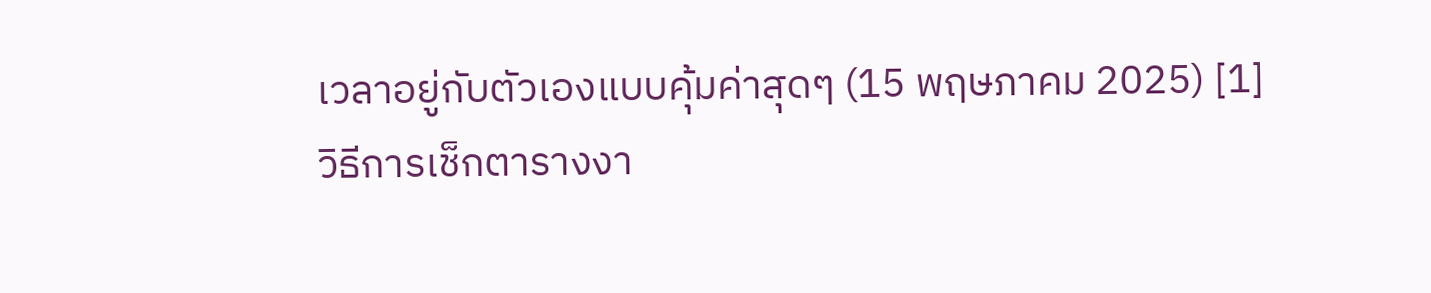เวลาอยู่กับตัวเองแบบคุ้มค่าสุดๆ (15 พฤษภาคม 2025) [1]
วิธีการเช็กตารางงา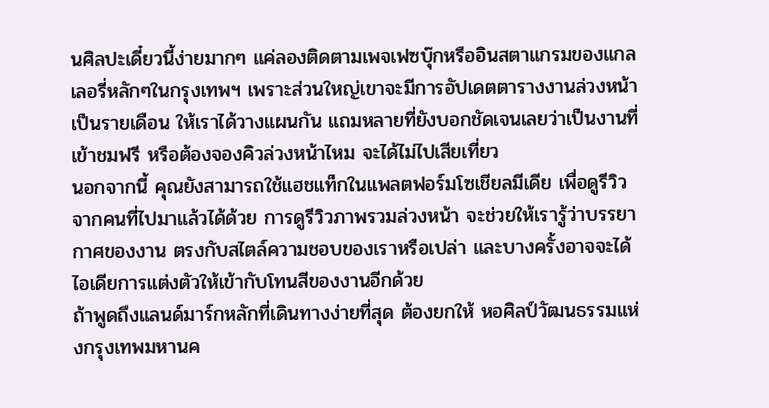นศิลปะเดี๋ยวนี้ง่ายมากๆ แค่ลองติดตามเพจเฟซบุ๊กหรืออินสตาแกรมของแกลเลอรี่หลักๆในกรุงเทพฯ เพราะส่วนใหญ่เขาจะมีการอัปเดตตารางงานล่วงหน้าเป็นรายเดือน ให้เราได้วางแผนกัน แถมหลายที่ยังบอกชัดเจนเลยว่าเป็นงานที่เข้าชมฟรี หรือต้องจองคิวล่วงหน้าไหม จะได้ไม่ไปเสียเที่ยว
นอกจากนี้ คุณยังสามารถใช้แฮชแท็กในแพลตฟอร์มโซเชียลมีเดีย เพื่อดูรีวิวจากคนที่ไปมาแล้วได้ด้วย การดูรีวิวภาพรวมล่วงหน้า จะช่วยให้เรารู้ว่าบรรยากาศของงาน ตรงกับสไตล์ความชอบของเราหรือเปล่า และบางครั้งอาจจะได้ไอเดียการแต่งตัวให้เข้ากับโทนสีของงานอีกด้วย
ถ้าพูดถึงแลนด์มาร์กหลักที่เดินทางง่ายที่สุด ต้องยกให้ หอศิลป์วัฒนธรรมแห่งกรุงเทพมหานค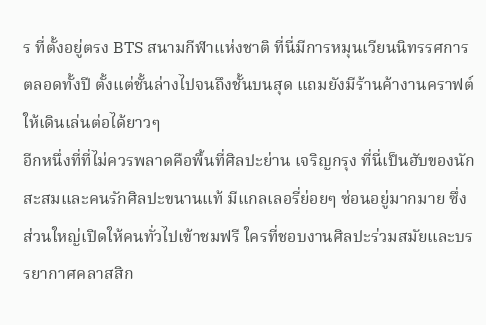ร ที่ตั้งอยู่ตรง BTS สนามกีฬาแห่งชาติ ที่นี่มีการหมุนเวียนนิทรรศการตลอดทั้งปี ตั้งแต่ชั้นล่างไปจนถึงชั้นบนสุด แถมยังมีร้านค้างานคราฟต์ให้เดินเล่นต่อได้ยาวๆ
อีกหนึ่งที่ที่ไม่ควรพลาดคือพื้นที่ศิลปะย่าน เจริญกรุง ที่นี่เป็นฮับของนักสะสมและคนรักศิลปะขนานแท้ มีแกลเลอรี่ย่อยๆ ซ่อนอยู่มากมาย ซึ่งส่วนใหญ่เปิดให้คนทั่วไปเข้าชมฟรี ใครที่ชอบงานศิลปะร่วมสมัยและบรรยากาศคลาสสิก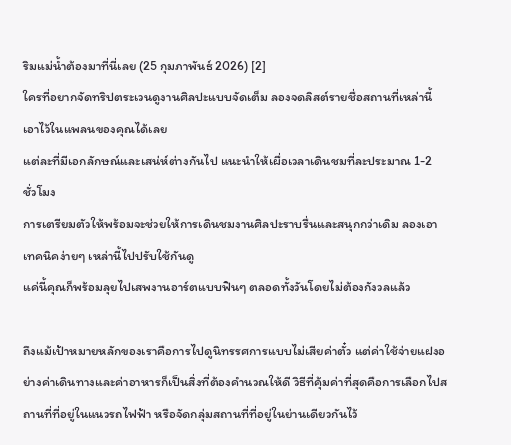ริมแม่น้ำต้องมาที่นี่เลย (25 กุมภาพันธ์ 2026) [2]
ใครที่อยากจัดทริปตระเวนดูงานศิลปะแบบจัดเต็ม ลองจดลิสต์รายชื่อสถานที่เหล่านี้เอาไว้ในแพลนของคุณได้เลย
แต่ละที่มีเอกลักษณ์และเสน่ห์ต่างกันไป แนะนำให้เผื่อเวลาเดินชมที่ละประมาณ 1-2 ชั่วโมง
การเตรียมตัวให้พร้อมจะช่วยให้การเดินชมงานศิลปะราบรื่นและสนุกกว่าเดิม ลองเอาเทคนิคง่ายๆ เหล่านี้ไปปรับใช้กันดู
แค่นี้คุณก็พร้อมลุยไปเสพงานอาร์ตแบบฟินๆ ตลอดทั้งวันโดยไม่ต้องกังวลแล้ว

ถึงแม้เป้าหมายหลักของเราคือการไปดูนิทรรศการแบบไม่เสียค่าตั๋ว แต่ค่าใช้จ่ายแฝงอย่างค่าเดินทางและค่าอาหารก็เป็นสิ่งที่ต้องคำนวณให้ดี วิธีที่คุ้มค่าที่สุดคือการเลือกไปสถานที่ที่อยู่ในแนวรถไฟฟ้า หรือจัดกลุ่มสถานที่ที่อยู่ในย่านเดียวกันไว้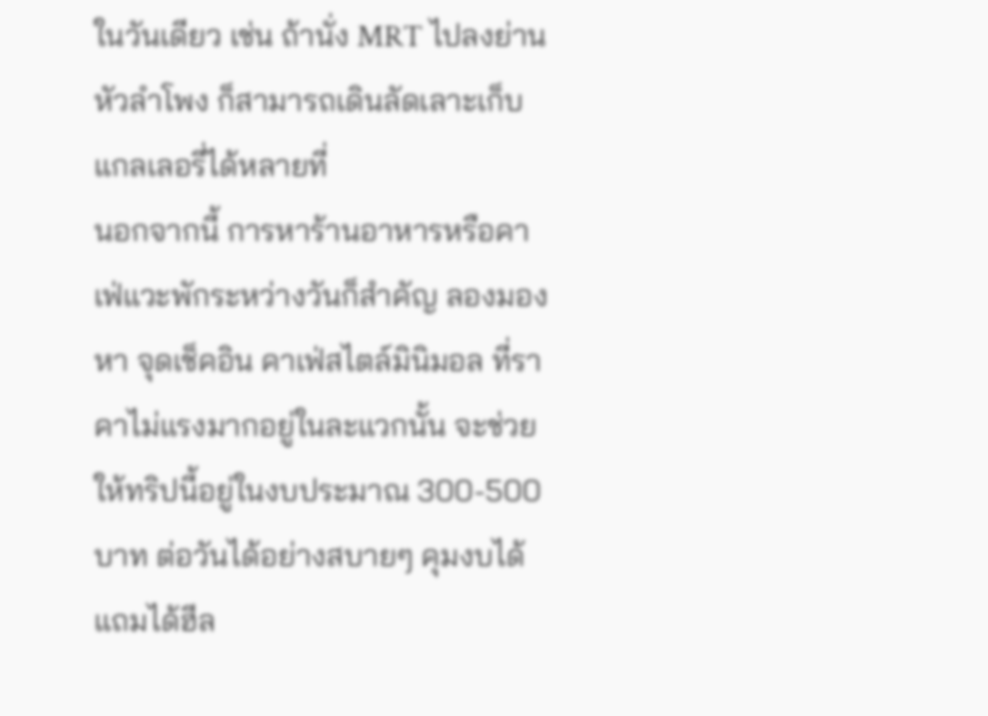ในวันเดียว เช่น ถ้านั่ง MRT ไปลงย่าน หัวลำโพง ก็สามารถเดินลัดเลาะเก็บแกลเลอรี่ได้หลายที่
นอกจากนี้ การหาร้านอาหารหรือคาเฟ่แวะพักระหว่างวันก็สำคัญ ลองมองหา จุดเช็คอิน คาเฟ่สไตล์มินิมอล ที่ราคาไม่แรงมากอยู่ในละแวกนั้น จะช่วยให้ทริปนี้อยู่ในงบประมาณ 300-500 บาท ต่อวันได้อย่างสบายๆ คุมงบได้แถมได้ฮีล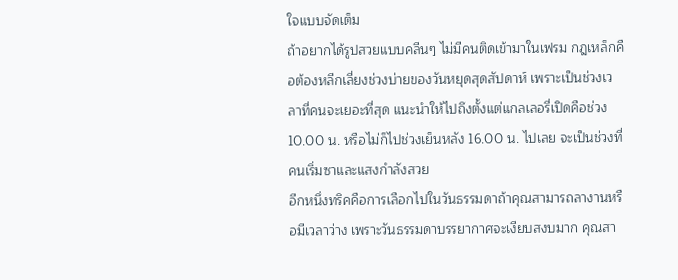ใจแบบจัดเต็ม
ถ้าอยากได้รูปสวยแบบคลีนๆ ไม่มีคนติดเข้ามาในเฟรม กฎเหล็กคือต้องหลีกเลี่ยงช่วงบ่ายของวันหยุดสุดสัปดาห์ เพราะเป็นช่วงเวลาที่คนจะเยอะที่สุด แนะนำให้ไปถึงตั้งแต่แกลเลอรี่เปิดคือช่วง 10.00 น. หรือไม่ก็ไปช่วงเย็นหลัง 16.00 น. ไปเลย จะเป็นช่วงที่คนเริ่มซาและแสงกำลังสวย
อีกหนึ่งทริคคือการเลือกไปในวันธรรมดาถ้าคุณสามารถลางานหรือมีเวลาว่าง เพราะวันธรรมดาบรรยากาศจะเงียบสงบมาก คุณสา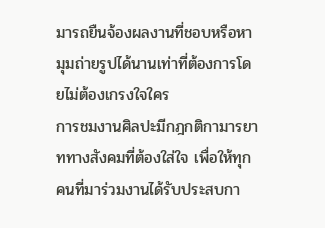มารถยืนจ้องผลงานที่ชอบหรือหามุมถ่ายรูปได้นานเท่าที่ต้องการโดยไม่ต้องเกรงใจใคร
การชมงานศิลปะมีกฎกติกามารยาททางสังคมที่ต้องใส่ใจ เพื่อให้ทุกคนที่มาร่วมงานได้รับประสบกา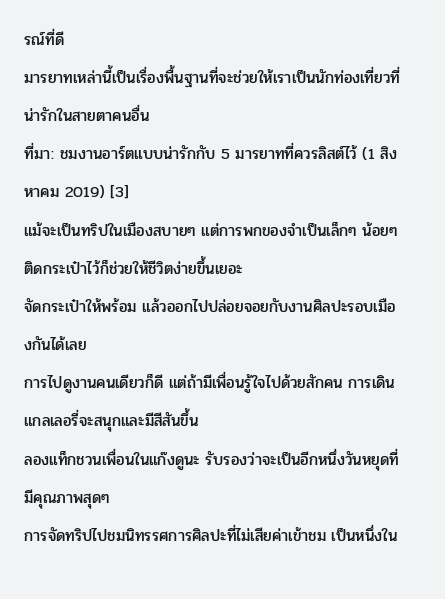รณ์ที่ดี
มารยาทเหล่านี้เป็นเรื่องพื้นฐานที่จะช่วยให้เราเป็นนักท่องเที่ยวที่น่ารักในสายตาคนอื่น
ที่มา: ชมงานอาร์ตแบบน่ารักกับ 5 มารยาทที่ควรลิสต์ไว้ (1 สิงหาคม 2019) [3]
แม้จะเป็นทริปในเมืองสบายๆ แต่การพกของจำเป็นเล็กๆ น้อยๆ ติดกระเป๋าไว้ก็ช่วยให้ชีวิตง่ายขึ้นเยอะ
จัดกระเป๋าให้พร้อม แล้วออกไปปล่อยจอยกับงานศิลปะรอบเมืองกันได้เลย
การไปดูงานคนเดียวก็ดี แต่ถ้ามีเพื่อนรู้ใจไปด้วยสักคน การเดินแกลเลอรี่จะสนุกและมีสีสันขึ้น
ลองแท็กชวนเพื่อนในแก๊งดูนะ รับรองว่าจะเป็นอีกหนึ่งวันหยุดที่มีคุณภาพสุดๆ
การจัดทริปไปชมนิทรรศการศิลปะที่ไม่เสียค่าเข้าชม เป็นหนึ่งใน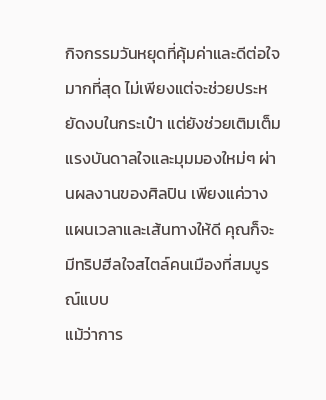กิจกรรมวันหยุดที่คุ้มค่าและดีต่อใจมากที่สุด ไม่เพียงแต่จะช่วยประหยัดงบในกระเป๋า แต่ยังช่วยเติมเต็มแรงบันดาลใจและมุมมองใหม่ๆ ผ่านผลงานของศิลปิน เพียงแค่วางแผนเวลาและเส้นทางให้ดี คุณก็จะมีทริปฮีลใจสไตล์คนเมืองที่สมบูรณ์แบบ
แม้ว่าการ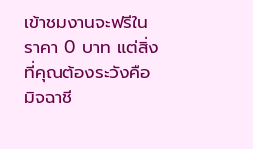เข้าชมงานจะฟรีในราคา 0 บาท แต่สิ่งที่คุณต้องระวังคือมิจฉาชี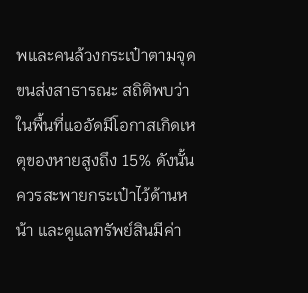พและคนล้วงกระเป๋าตามจุดขนส่งสาธารณะ สถิติพบว่าในพื้นที่แออัดมีโอกาสเกิดเหตุของหายสูงถึง 15% ดังนั้นควรสะพายกระเป๋าไว้ด้านหน้า และดูแลทรัพย์สินมีค่า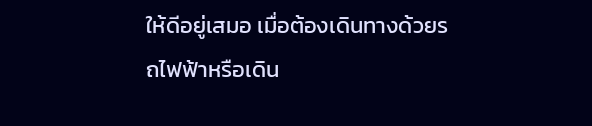ให้ดีอยู่เสมอ เมื่อต้องเดินทางด้วยรถไฟฟ้าหรือเดิน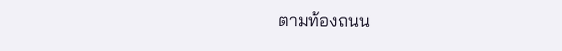ตามท้องถนน